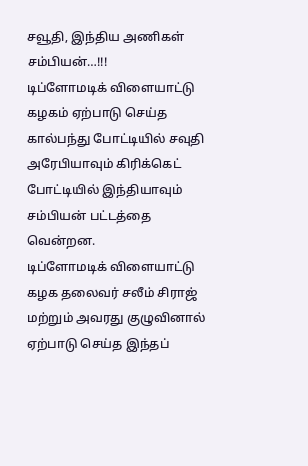சவூதி, இந்திய அணிகள் சம்பியன்…!!!
டிப்ளோமடிக் விளையாட்டு கழகம் ஏற்பாடு செய்த கால்பந்து போட்டியில் சவுதி அரேபியாவும் கிரிக்கெட் போட்டியில் இந்தியாவும் சம்பியன் பட்டத்தை வென்றன.
டிப்ளோமடிக் விளையாட்டு கழக தலைவர் சலீம் சிராஜ் மற்றும் அவரது குழுவினால் ஏற்பாடு செய்த இந்தப்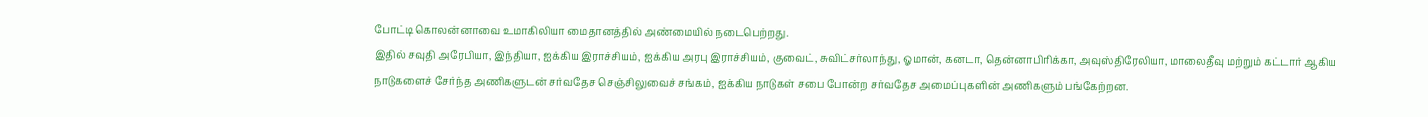போட்டி கொலன்னாவை உமாகிலியா மைதானத்தில் அண்மையில் நடைபெற்றது.
இதில் சவுதி அரேபியா, இந்தியா, ஐக்கிய இராச்சியம், ஐக்கிய அரபு இராச்சியம், குவைட், சுவிட்சர்லாந்து, ஓமான், கனடா, தென்னாபிரிக்கா, அவுஸ்திரேலியா, மாலைதீவு மற்றும் கட்டார் ஆகிய நாடுகளைச் சேர்ந்த அணிகளுடன் சர்வதேச செஞ்சிலுவைச் சங்கம், ஐக்கிய நாடுகள் சபை போன்ற சர்வதேச அமைப்புகளின் அணிகளும் பங்கேற்றன.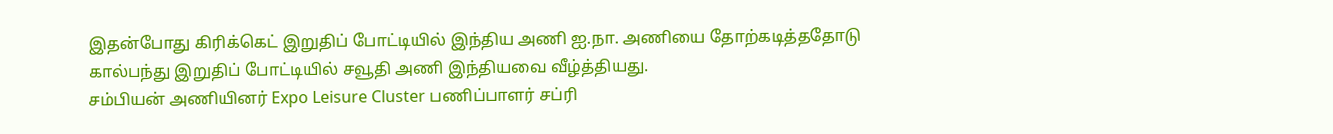இதன்போது கிரிக்கெட் இறுதிப் போட்டியில் இந்திய அணி ஐ.நா. அணியை தோற்கடித்ததோடு கால்பந்து இறுதிப் போட்டியில் சவூதி அணி இந்தியவை வீழ்த்தியது.
சம்பியன் அணியினர் Expo Leisure Cluster பணிப்பாளர் சப்ரி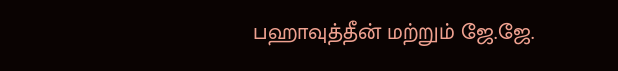பஹாவுத்தீன் மற்றும் ஜே.ஜே.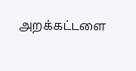அறக்கட்டளை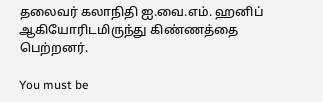தலைவர் கலாநிதி ஐ.வை.எம். ஹனிப் ஆகியோரிடமிருந்து கிண்ணத்தை பெற்றனர்.

You must be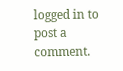logged in to post a comment.